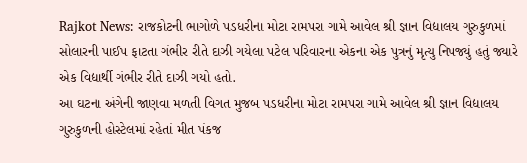Rajkot News: રાજકોટની ભાગોળે પડધરીના મોટા રામપરા ગામે આવેલ શ્રી જ્ઞાન વિદ્યાલય ગુરુકુળમાં સોલારની પાઈપ ફાટતા ગંભીર રીતે દાઝી ગયેલા પટેલ પરિવારના એકના એક પુત્રનું મૃત્યુ નિપજ્યું હતું જ્યારે એક વિદ્યાર્થી ગંભીર રીતે દાઝી ગયો હતો.
આ ઘટના અંગેની જાણવા મળતી વિગત મુજબ પડધરીના મોટા રામપરા ગામે આવેલ શ્રી જ્ઞાન વિદ્યાલય ગુરુકુળની હોસ્ટેલમાં રહેતાં મીત પંકજ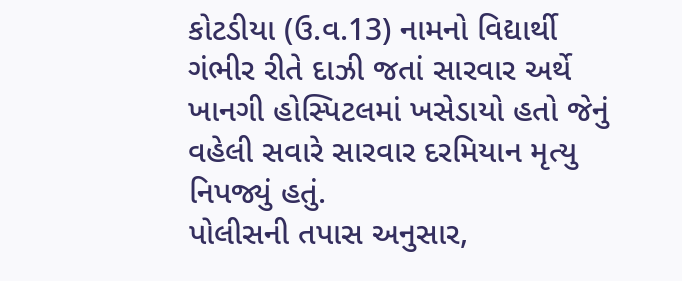કોટડીયા (ઉ.વ.13) નામનો વિદ્યાર્થી ગંભીર રીતે દાઝી જતાં સારવાર અર્થે ખાનગી હોસ્પિટલમાં ખસેડાયો હતો જેનું વહેલી સવારે સારવાર દરમિયાન મૃત્યુ નિપજ્યું હતું.
પોલીસની તપાસ અનુસાર,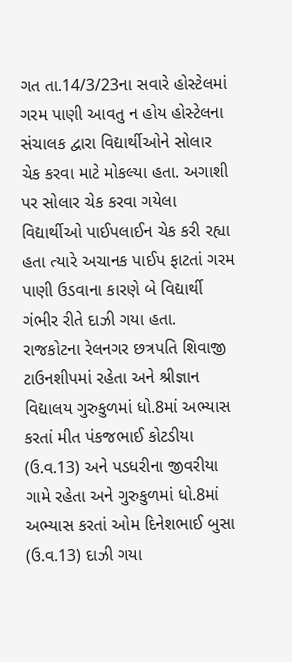ગત તા.14/3/23ના સવારે હોસ્ટેલમાં ગરમ પાણી આવતુ ન હોય હોસ્ટેલના સંચાલક દ્વારા વિદ્યાર્થીઓને સોલાર ચેક કરવા માટે મોકલ્યા હતા. અગાશી પર સોલાર ચેક કરવા ગયેલા વિદ્યાર્થીઓ પાઈપલાઈન ચેક કરી રહ્યા હતા ત્યારે અચાનક પાઈપ ફાટતાં ગરમ પાણી ઉડવાના કારણે બે વિદ્યાર્થી ગંભીર રીતે દાઝી ગયા હતા.
રાજકોટના રેલનગર છત્રપતિ શિવાજી ટાઉનશીપમાં રહેતા અને શ્રીજ્ઞાન વિદ્યાલય ગુરુકુળમાં ધો.8માં અભ્યાસ કરતાં મીત પંકજભાઈ કોટડીયા (ઉ.વ.13) અને પડધરીના જીવરીયા ગામે રહેતા અને ગુરુકુળમાં ધો.8માં અભ્યાસ કરતાં ઓમ દિનેશભાઈ બુસા (ઉ.વ.13) દાઝી ગયા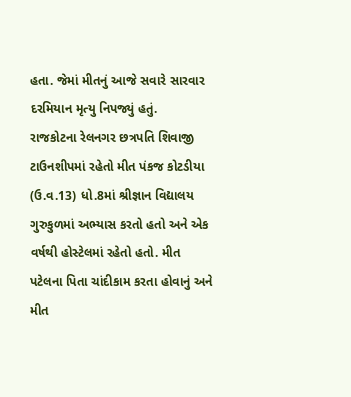હતા. જેમાં મીતનું આજે સવારે સારવાર દરમિયાન મૃત્યુ નિપજ્યું હતું.
રાજકોટના રેલનગર છત્રપતિ શિવાજી ટાઉનશીપમાં રહેતો મીત પંકજ કોટડીયા (ઉ.વ.13) ધો.8માં શ્રીજ્ઞાન વિદ્યાલય ગુરુકુળમાં અભ્યાસ કરતો હતો અને એક વર્ષથી હોસ્ટેલમાં રહેતો હતો. મીત પટેલના પિતા ચાંદીકામ કરતા હોવાનું અને મીત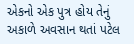એકનો એક પુત્ર હોય તેનું અકાળે અવસાન થતાં પટેલ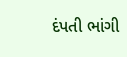દંપતી ભાંગી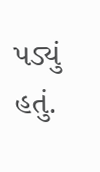પડ્યું હતું.